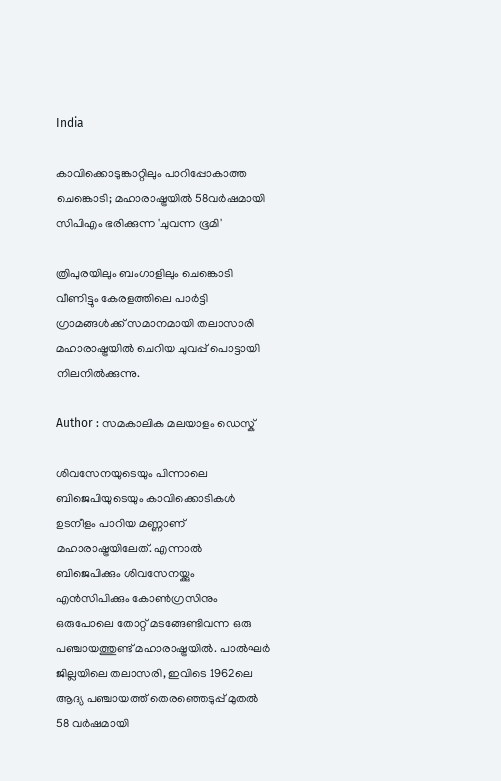India

കാവിക്കൊടുങ്കാറ്റിലും പാറിപ്പോകാത്ത ചെങ്കൊടി; മഹാരാഷ്ട്രയില്‍ 58വര്‍ഷമായി സിപിഎം ഭരിക്കുന്ന 'ചുവന്ന ഭൂമി'

ത്രിപുരയിലും ബംഗാളിലും ചെങ്കൊടി വീണിട്ടും കേരളത്തിലെ പാര്‍ട്ടി ഗ്രാമങ്ങള്‍ക്ക് സമാനമായി തലാസാരി മഹാരാഷ്ട്രയില്‍ ചെറിയ ചുവപ്പ് പൊട്ടായി നിലനില്‍ക്കുന്നു.

Author : സമകാലിക മലയാളം ഡെസ്ക്

ശിവസേനയുടെയും പിന്നാലെ ബിജെപിയുടെയും കാവിക്കൊടികള്‍ ഉടനീളം പാറിയ മണ്ണാണ് മഹാരാഷ്ട്രയിലേത്. എന്നാല്‍ ബിജെപിക്കും ശിവസേനയ്ക്കും  എന്‍സിപിക്കും കോണ്‍ഗ്രസിനും ഒരുപോലെ തോറ്റ് മടങ്ങേണ്ടിവന്ന ഒരു പഞ്ചായത്തുണ്ട് മഹാരാഷ്ട്രയില്‍. പാല്‍ഘര്‍ ജില്ലയിലെ തലാസരി, ഇവിടെ 1962ലെ ആദ്യ പഞ്ചായത്ത് തെരഞ്ഞെടുപ്പ് മുതല്‍ 58 വര്‍ഷമായി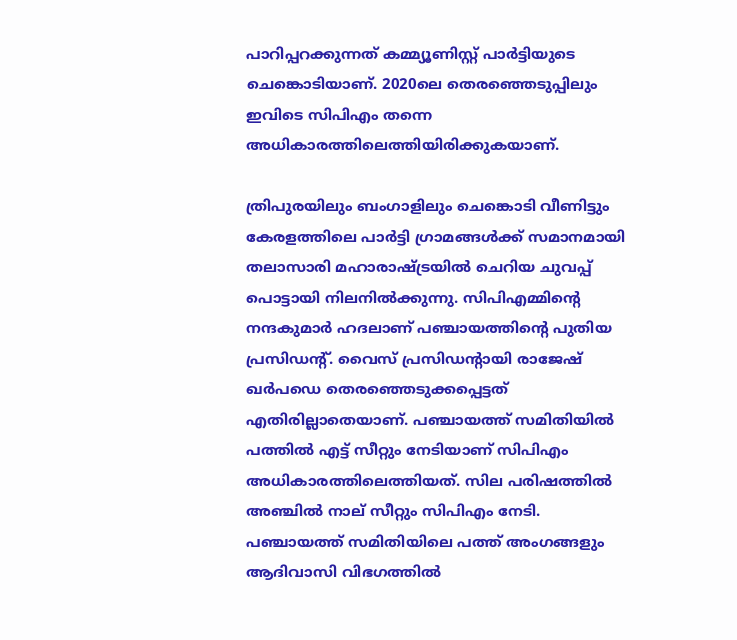പാറിപ്പറക്കുന്നത് കമ്മ്യൂണിസ്റ്റ് പാര്‍ട്ടിയുടെ ചെങ്കൊടിയാണ്. 2020ലെ തെരഞ്ഞെടുപ്പിലും ഇവിടെ സിപിഎം തന്നെ അധികാരത്തിലെത്തിയിരിക്കുകയാണ്.

ത്രിപുരയിലും ബംഗാളിലും ചെങ്കൊടി വീണിട്ടും കേരളത്തിലെ പാര്‍ട്ടി ഗ്രാമങ്ങള്‍ക്ക് സമാനമായി തലാസാരി മഹാരാഷ്ട്രയില്‍ ചെറിയ ചുവപ്പ് പൊട്ടായി നിലനില്‍ക്കുന്നു. സിപിഎമ്മിന്റെ നന്ദകുമാര്‍ ഹദലാണ് പഞ്ചായത്തിന്റെ പുതിയ പ്രസിഡന്റ്. വൈസ് പ്രസിഡന്റായി രാജേഷ് ഖര്‍പഡെ തെരഞ്ഞെടുക്കപ്പെട്ടത് എതിരില്ലാതെയാണ്. പഞ്ചായത്ത് സമിതിയില്‍ പത്തില്‍ എട്ട് സീറ്റും നേടിയാണ് സിപിഎം അധികാരത്തിലെത്തിയത്. സില പരിഷത്തില്‍ അഞ്ചില്‍ നാല് സീറ്റും സിപിഎം നേടി. പഞ്ചായത്ത് സമിതിയിലെ പത്ത് അംഗങ്ങളും ആദിവാസി വിഭഗത്തില്‍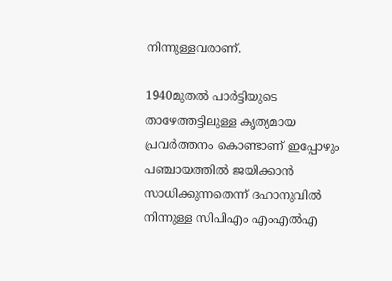നിന്നുള്ളവരാണ്.

1940മുതല്‍ പാര്‍ട്ടിയുടെ താഴേത്തട്ടിലുള്ള കൃത്യമായ പ്രവര്‍ത്തനം കൊണ്ടാണ് ഇപ്പോഴും പഞ്ചായത്തില്‍ ജയിക്കാന്‍ സാധിക്കുന്നതെന്ന് ദഹാനുവില്‍ നിന്നുള്ള സിപിഎം എംഎല്‍എ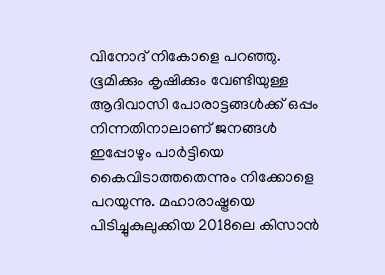വിനോദ് നികോളെ പറഞ്ഞു. ഭൂമിക്കും കൃഷിക്കും വേണ്ടിയുള്ള ആദിവാസി പോരാട്ടങ്ങള്‍ക്ക് ഒപ്പം നിന്നതിനാലാണ് ജനങ്ങള്‍ ഇപ്പോഴും പാര്‍ട്ടിയെ കൈവിടാത്തതെന്നും നിക്കോളെ പറയുന്നു. മഹാരാഷ്ട്രയെ പിടിച്ചുകുലുക്കിയ 2018ലെ കിസാന്‍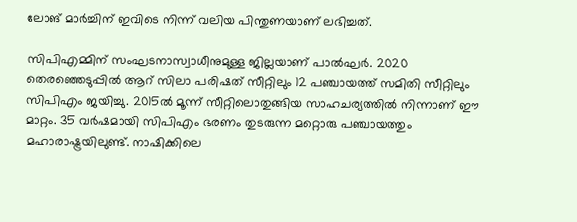ലോങ് മാര്‍ച്ചിന് ഇവിടെ നിന്ന് വലിയ പിന്തുണയാണ് ലഭിച്ചത്.

സിപിഎമ്മിന് സംഘടനാസ്വാധീനുമുള്ള ജില്ലയാണ് പാല്‍ഘര്‍. 2020 തെരഞ്ഞെടുപ്പില്‍ ആറ് സിലാ പരിഷത് സീറ്റിലും 12 പഞ്ചായത്ത് സമിതി സീറ്റിലും സിപിഎം ജയിച്ചു. 2015ല്‍ മൂന്ന് സീറ്റിലൊതുങ്ങിയ സാഹചര്യത്തില്‍ നിന്നാണ് ഈ മാറ്റം. 35 വര്‍ഷമായി സിപിഎം ഭരണം തുടരുന്ന മറ്റൊരു പഞ്ചായത്തും മഹാരാഷ്ട്രയിലുണ്ട്. നാഷിക്കിലെ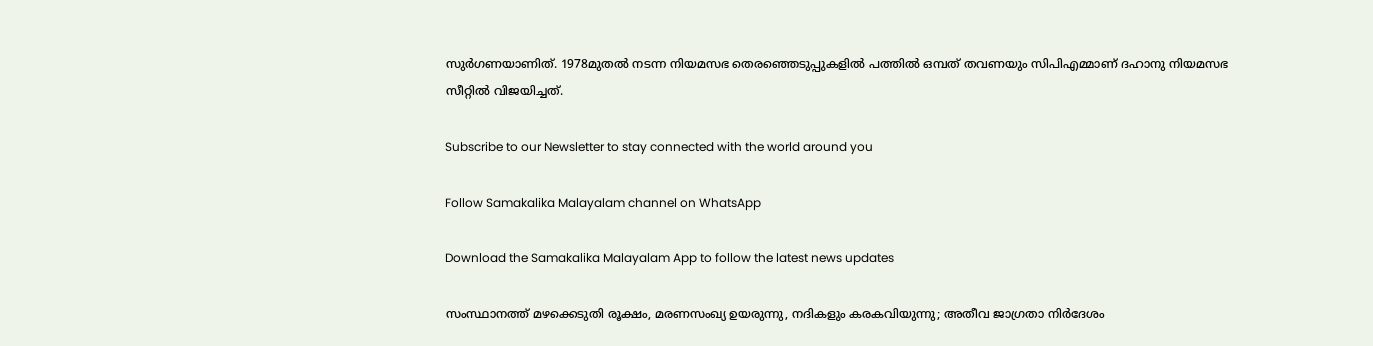സുര്‍ഗണയാണിത്. 1978മുതല്‍ നടന്ന നിയമസഭ തെരഞ്ഞെടുപ്പുകളില്‍ പത്തില്‍ ഒമ്പത് തവണയും സിപിഎമ്മാണ് ദഹാനു നിയമസഭ സീറ്റില്‍ വിജയിച്ചത്.

Subscribe to our Newsletter to stay connected with the world around you

Follow Samakalika Malayalam channel on WhatsApp

Download the Samakalika Malayalam App to follow the latest news updates

സംസ്ഥാനത്ത് മഴക്കെടുതി രൂക്ഷം, മരണസംഖ്യ ഉയരുന്നു, നദികളും കരകവിയുന്നു; അതീവ ജാഗ്രതാ നിര്‍ദേശം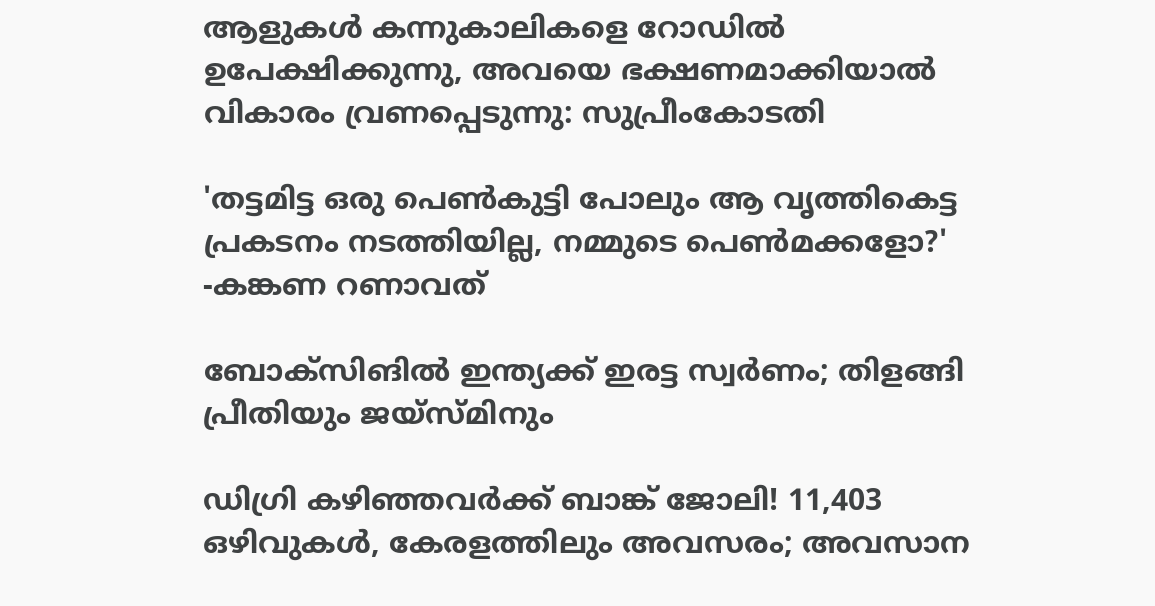ആളുകള്‍ കന്നുകാലികളെ റോഡില്‍ ഉപേക്ഷിക്കുന്നു, അവയെ ഭക്ഷണമാക്കിയാല്‍ വികാരം വ്രണപ്പെടുന്നു: സുപ്രീംകോടതി

'തട്ടമിട്ട ഒരു പെണ്‍കുട്ടി പോലും ആ വൃത്തികെട്ട പ്രകടനം നടത്തിയില്ല, നമ്മുടെ പെണ്‍മക്കളോ?' -കങ്കണ റണാവത്

ബോക്‌സിങില്‍ ഇന്ത്യക്ക് ഇരട്ട സ്വര്‍ണം; തിളങ്ങി പ്രീതിയും ജയ്‌സ്മിനും

ഡിഗ്രി കഴിഞ്ഞവർക്ക് ബാങ്ക് ജോലി! 11,403 ഒഴിവുകൾ, കേരളത്തിലും അവസരം; അവസാന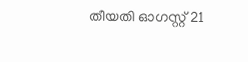തീയതി ഓഗസ്റ്റ് 21